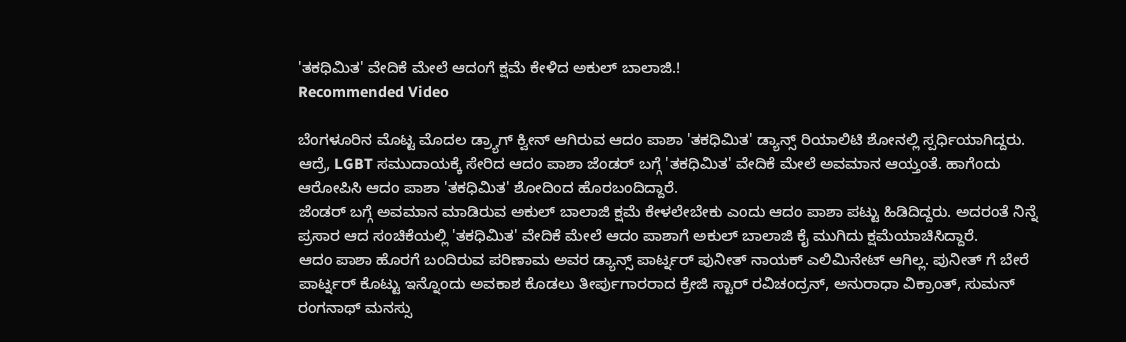'ತಕಧಿಮಿತ' ವೇದಿಕೆ ಮೇಲೆ ಆದಂಗೆ ಕ್ಷಮೆ ಕೇಳಿದ ಅಕುಲ್ ಬಾಲಾಜಿ.!
Recommended Video

ಬೆಂಗಳೂರಿನ ಮೊಟ್ಟ ಮೊದಲ ಡ್ರ್ಯಾಗ್ ಕ್ವೀನ್ ಆಗಿರುವ ಆದಂ ಪಾಶಾ 'ತಕಧಿಮಿತ' ಡ್ಯಾನ್ಸ್ ರಿಯಾಲಿಟಿ ಶೋನಲ್ಲಿ ಸ್ಪರ್ಧಿಯಾಗಿದ್ದರು. ಆದ್ರೆ, LGBT ಸಮುದಾಯಕ್ಕೆ ಸೇರಿದ ಆದಂ ಪಾಶಾ ಜೆಂಡರ್ ಬಗ್ಗೆ 'ತಕಧಿಮಿತ' ವೇದಿಕೆ ಮೇಲೆ ಅವಮಾನ ಆಯ್ತಂತೆ. ಹಾಗೆಂದು ಆರೋಪಿಸಿ ಆದಂ ಪಾಶಾ 'ತಕಧಿಮಿತ' ಶೋದಿಂದ ಹೊರಬಂದಿದ್ದಾರೆ.
ಜೆಂಡರ್ ಬಗ್ಗೆ ಅವಮಾನ ಮಾಡಿರುವ ಅಕುಲ್ ಬಾಲಾಜಿ ಕ್ಷಮೆ ಕೇಳಲೇಬೇಕು ಎಂದು ಆದಂ ಪಾಶಾ ಪಟ್ಟು ಹಿಡಿದಿದ್ದರು. ಅದರಂತೆ ನಿನ್ನೆ ಪ್ರಸಾರ ಆದ ಸಂಚಿಕೆಯಲ್ಲಿ 'ತಕಧಿಮಿತ' ವೇದಿಕೆ ಮೇಲೆ ಆದಂ ಪಾಶಾಗೆ ಅಕುಲ್ ಬಾಲಾಜಿ ಕೈ ಮುಗಿದು ಕ್ಷಮೆಯಾಚಿಸಿದ್ದಾರೆ.
ಆದಂ ಪಾಶಾ ಹೊರಗೆ ಬಂದಿರುವ ಪರಿಣಾಮ ಅವರ ಡ್ಯಾನ್ಸ್ ಪಾರ್ಟ್ನರ್ ಪುನೀತ್ ನಾಯಕ್ ಎಲಿಮಿನೇಟ್ ಆಗಿಲ್ಲ. ಪುನೀತ್ ಗೆ ಬೇರೆ ಪಾರ್ಟ್ನರ್ ಕೊಟ್ಟು ಇನ್ನೊಂದು ಅವಕಾಶ ಕೊಡಲು ತೀರ್ಪುಗಾರರಾದ ಕ್ರೇಜಿ ಸ್ಟಾರ್ ರವಿಚಂದ್ರನ್, ಅನುರಾಧಾ ವಿಕ್ರಾಂತ್, ಸುಮನ್ ರಂಗನಾಥ್ ಮನಸ್ಸು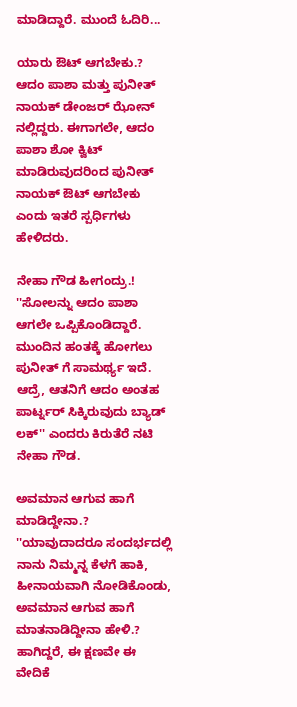ಮಾಡಿದ್ದಾರೆ. ಮುಂದೆ ಓದಿರಿ...

ಯಾರು ಔಟ್ ಆಗಬೇಕು.?
ಆದಂ ಪಾಶಾ ಮತ್ತು ಪುನೀತ್ ನಾಯಕ್ ಡೇಂಜರ್ ಝೋನ್ ನಲ್ಲಿದ್ದರು. ಈಗಾಗಲೇ, ಆದಂ ಪಾಶಾ ಶೋ ಕ್ವಿಟ್ ಮಾಡಿರುವುದರಿಂದ ಪುನೀತ್ ನಾಯಕ್ ಔಟ್ ಆಗಬೇಕು ಎಂದು ಇತರೆ ಸ್ಪರ್ಧಿಗಳು ಹೇಳಿದರು.

ನೇಹಾ ಗೌಡ ಹೀಗಂದ್ರು.!
''ಸೋಲನ್ನು ಆದಂ ಪಾಶಾ ಆಗಲೇ ಒಪ್ಪಿಕೊಂಡಿದ್ದಾರೆ. ಮುಂದಿನ ಹಂತಕ್ಕೆ ಹೋಗಲು ಪುನೀತ್ ಗೆ ಸಾಮರ್ಥ್ಯ ಇದೆ. ಆದ್ರೆ, ಆತನಿಗೆ ಆದಂ ಅಂತಹ ಪಾರ್ಟ್ನರ್ ಸಿಕ್ಕಿರುವುದು ಬ್ಯಾಡ್ ಲಕ್'' ಎಂದರು ಕಿರುತೆರೆ ನಟಿ ನೇಹಾ ಗೌಡ.

ಅವಮಾನ ಆಗುವ ಹಾಗೆ ಮಾಡಿದ್ದೇನಾ.?
''ಯಾವುದಾದರೂ ಸಂದರ್ಭದಲ್ಲಿ ನಾನು ನಿಮ್ಮನ್ನ ಕೆಳಗೆ ಹಾಕಿ, ಹೀನಾಯವಾಗಿ ನೋಡಿಕೊಂಡು, ಅವಮಾನ ಆಗುವ ಹಾಗೆ ಮಾತನಾಡಿದ್ದೀನಾ ಹೇಳಿ.? ಹಾಗಿದ್ದರೆ, ಈ ಕ್ಷಣವೇ ಈ ವೇದಿಕೆ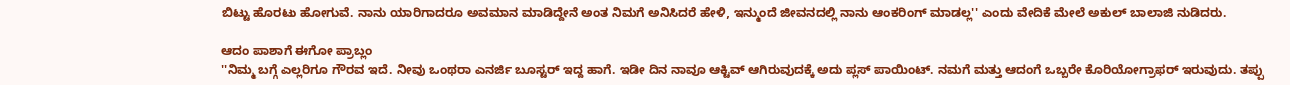ಬಿಟ್ಟು ಹೊರಟು ಹೋಗುವೆ. ನಾನು ಯಾರಿಗಾದರೂ ಅವಮಾನ ಮಾಡಿದ್ದೇನೆ ಅಂತ ನಿಮಗೆ ಅನಿಸಿದರೆ ಹೇಳಿ, ಇನ್ಮುಂದೆ ಜೀವನದಲ್ಲಿ ನಾನು ಆಂಕರಿಂಗ್ ಮಾಡಲ್ಲ'' ಎಂದು ವೇದಿಕೆ ಮೇಲೆ ಅಕುಲ್ ಬಾಲಾಜಿ ನುಡಿದರು.

ಆದಂ ಪಾಶಾಗೆ ಈಗೋ ಪ್ರಾಬ್ಲಂ
''ನಿಮ್ಮ ಬಗ್ಗೆ ಎಲ್ಲರಿಗೂ ಗೌರವ ಇದೆ. ನೀವು ಒಂಥರಾ ಎನರ್ಜಿ ಬೂಸ್ಟರ್ ಇದ್ದ ಹಾಗೆ. ಇಡೀ ದಿನ ನಾವೂ ಆಕ್ಟಿವ್ ಆಗಿರುವುದಕ್ಕೆ ಅದು ಪ್ಲಸ್ ಪಾಯಿಂಟ್. ನಮಗೆ ಮತ್ತು ಆದಂಗೆ ಒಬ್ಬರೇ ಕೊರಿಯೋಗ್ರಾಫರ್ ಇರುವುದು. ತಪ್ಪು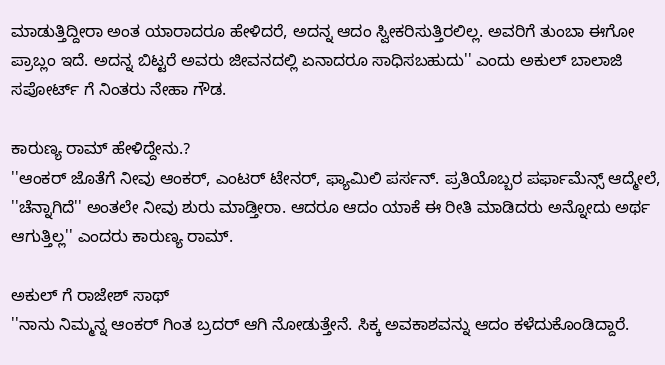ಮಾಡುತ್ತಿದ್ದೀರಾ ಅಂತ ಯಾರಾದರೂ ಹೇಳಿದರೆ, ಅದನ್ನ ಆದಂ ಸ್ವೀಕರಿಸುತ್ತಿರಲಿಲ್ಲ. ಅವರಿಗೆ ತುಂಬಾ ಈಗೋ ಪ್ರಾಬ್ಲಂ ಇದೆ. ಅದನ್ನ ಬಿಟ್ಟರೆ ಅವರು ಜೀವನದಲ್ಲಿ ಏನಾದರೂ ಸಾಧಿಸಬಹುದು'' ಎಂದು ಅಕುಲ್ ಬಾಲಾಜಿ ಸಪೋರ್ಟ್ ಗೆ ನಿಂತರು ನೇಹಾ ಗೌಡ.

ಕಾರುಣ್ಯ ರಾಮ್ ಹೇಳಿದ್ದೇನು.?
''ಆಂಕರ್ ಜೊತೆಗೆ ನೀವು ಆಂಕರ್, ಎಂಟರ್ ಟೇನರ್, ಫ್ಯಾಮಿಲಿ ಪರ್ಸನ್. ಪ್ರತಿಯೊಬ್ಬರ ಪರ್ಫಾಮೆನ್ಸ್ ಆದ್ಮೇಲೆ, ''ಚೆನ್ನಾಗಿದೆ'' ಅಂತಲೇ ನೀವು ಶುರು ಮಾಡ್ತೀರಾ. ಆದರೂ ಆದಂ ಯಾಕೆ ಈ ರೀತಿ ಮಾಡಿದರು ಅನ್ನೋದು ಅರ್ಥ ಆಗುತ್ತಿಲ್ಲ'' ಎಂದರು ಕಾರುಣ್ಯ ರಾಮ್.

ಅಕುಲ್ ಗೆ ರಾಜೇಶ್ ಸಾಥ್
''ನಾನು ನಿಮ್ಮನ್ನ ಆಂಕರ್ ಗಿಂತ ಬ್ರದರ್ ಆಗಿ ನೋಡುತ್ತೇನೆ. ಸಿಕ್ಕ ಅವಕಾಶವನ್ನು ಆದಂ ಕಳೆದುಕೊಂಡಿದ್ದಾರೆ.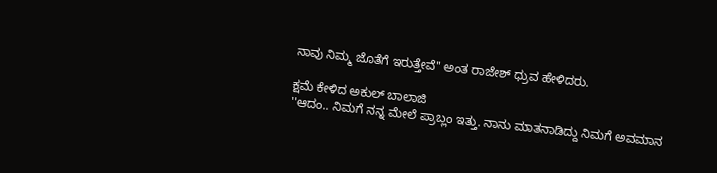ನಾವು ನಿಮ್ಮ ಜೊತೆಗೆ ಇರುತ್ತೇವೆ'' ಅಂತ ರಾಜೇಶ್ ಧ್ರುವ ಹೇಳಿದರು.

ಕ್ಷಮೆ ಕೇಳಿದ ಅಕುಲ್ ಬಾಲಾಜಿ
''ಆದಂ.. ನಿಮಗೆ ನನ್ನ ಮೇಲೆ ಪ್ರಾಬ್ಲಂ ಇತ್ತು. ನಾನು ಮಾತನಾಡಿದ್ದು ನಿಮಗೆ ಅವಮಾನ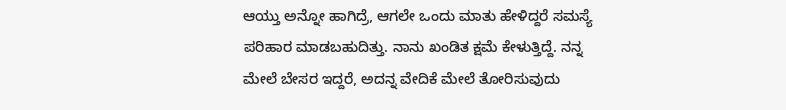ಆಯ್ತು ಅನ್ನೋ ಹಾಗಿದ್ರೆ, ಆಗಲೇ ಒಂದು ಮಾತು ಹೇಳಿದ್ದರೆ ಸಮಸ್ಯೆ ಪರಿಹಾರ ಮಾಡಬಹುದಿತ್ತು. ನಾನು ಖಂಡಿತ ಕ್ಷಮೆ ಕೇಳುತ್ತಿದ್ದೆ. ನನ್ನ ಮೇಲೆ ಬೇಸರ ಇದ್ದರೆ, ಅದನ್ನ ವೇದಿಕೆ ಮೇಲೆ ತೋರಿಸುವುದು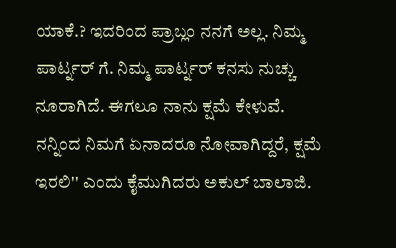ಯಾಕೆ.? ಇದರಿಂದ ಪ್ರಾಬ್ಲಂ ನನಗೆ ಅಲ್ಲ. ನಿಮ್ಮ ಪಾರ್ಟ್ನರ್ ಗೆ. ನಿಮ್ಮ ಪಾರ್ಟ್ನರ್ ಕನಸು ನುಚ್ಚು ನೂರಾಗಿದೆ. ಈಗಲೂ ನಾನು ಕ್ಷಮೆ ಕೇಳುವೆ. ನನ್ನಿಂದ ನಿಮಗೆ ಏನಾದರೂ ನೋವಾಗಿದ್ದರೆ, ಕ್ಷಮೆ ಇರಲಿ'' ಎಂದು ಕೈಮುಗಿದರು ಅಕುಲ್ ಬಾಲಾಜಿ.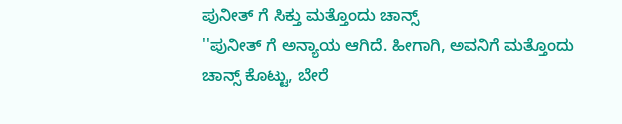ಪುನೀತ್ ಗೆ ಸಿಕ್ತು ಮತ್ತೊಂದು ಚಾನ್ಸ್
''ಪುನೀತ್ ಗೆ ಅನ್ಯಾಯ ಆಗಿದೆ. ಹೀಗಾಗಿ, ಅವನಿಗೆ ಮತ್ತೊಂದು ಚಾನ್ಸ್ ಕೊಟ್ಟು, ಬೇರೆ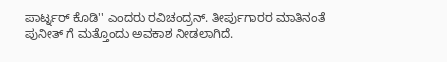ಪಾರ್ಟ್ನರ್ ಕೊಡಿ'' ಎಂದರು ರವಿಚಂದ್ರನ್. ತೀರ್ಪುಗಾರರ ಮಾತಿನಂತೆ ಪುನೀತ್ ಗೆ ಮತ್ತೊಂದು ಅವಕಾಶ ನೀಡಲಾಗಿದೆ.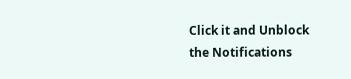Click it and Unblock the Notifications